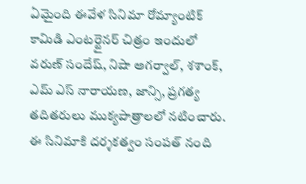ఏమైంది ఈవేళ సినిమా రోమ్యాంటిక్ కామిడి ఎంటర్టైనర్ చిత్రం ఇందులో వరుణ్ సందేష్, నిషా అగర్వాల్, శశాంక్, ఎమ్ ఎస్ నారాయణ, జాన్సి, ప్రగత్య తదితరులు ముక్యపాత్రాలలో నటించారు. ఈ సినిమాకి దర్శకత్వం సంపత్ నంది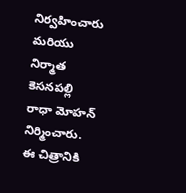నిర్వహించారు మరియు నిర్మాత కెసనపల్లి రాధా మోహన్ నిర్మించారు. ఈ చిత్రానికి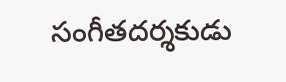సంగీతదర్శకుడు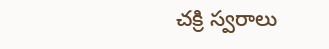చక్రి స్వరాలు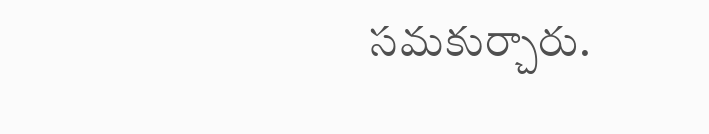సమకుర్చారు.